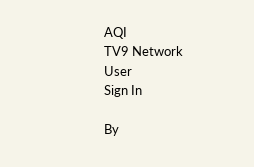AQI
TV9 Network
User
Sign In

By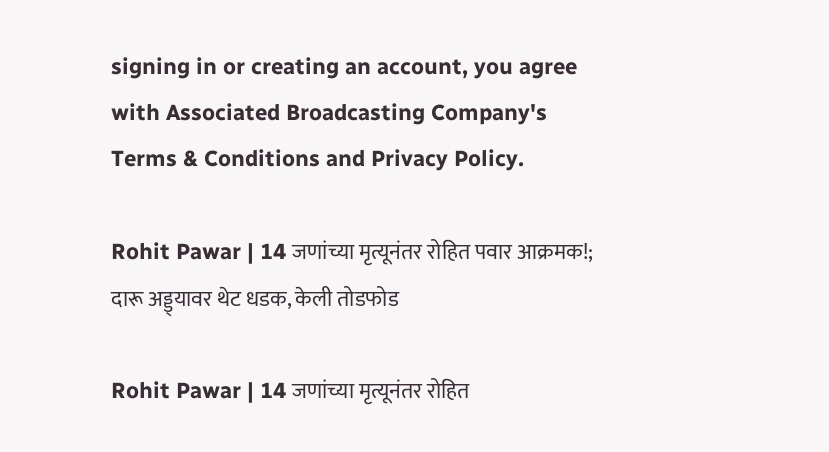signing in or creating an account, you agree with Associated Broadcasting Company's Terms & Conditions and Privacy Policy.

Rohit Pawar | 14 जणांच्या मृत्यूनंतर रोहित पवार आक्रमक!; दारू अड्ड्यावर थेट धडक, केली तोडफोड

Rohit Pawar | 14 जणांच्या मृत्यूनंतर रोहित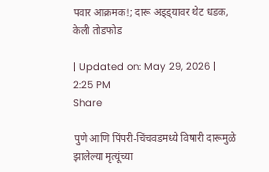पवार आक्रमक!; दारू अड्ड्यावर थेट धडक, केली तोडफोड

| Updated on: May 29, 2026 | 2:25 PM
Share

पुणे आणि पिंपरी-चिंचवडमध्ये विषारी दारूमुळे झालेल्या मृत्यूंच्या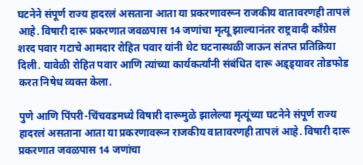घटनेने संपूर्ण राज्य हादरलं असताना आता या प्रकरणावरून राजकीय वातावरणही तापलं आहे. विषारी दारू प्रकरणात जवळपास 14 जणांचा मृत्यू झाल्यानंतर राष्ट्रवादी काँग्रेस शरद पवार गटाचे आमदार रोहित पवार यांनी थेट घटनास्थळी जाऊन संतप्त प्रतिक्रिया दिली. यावेळी रोहित पवार आणि त्यांच्या कार्यकर्त्यांनी संबंधित दारू अड्ड्यावर तोडफोड करत निषेध व्यक्त केला.

पुणे आणि पिंपरी-चिंचवडमध्ये विषारी दारूमुळे झालेल्या मृत्यूंच्या घटनेने संपूर्ण राज्य हादरलं असताना आता या प्रकरणावरून राजकीय वातावरणही तापलं आहे. विषारी दारू प्रकरणात जवळपास 14 जणांचा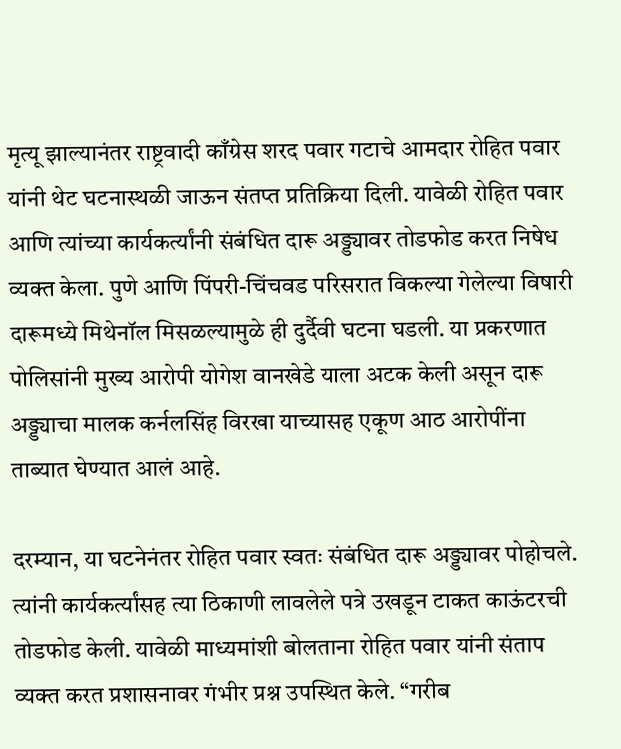मृत्यू झाल्यानंतर राष्ट्रवादी काँग्रेस शरद पवार गटाचे आमदार रोहित पवार यांनी थेट घटनास्थळी जाऊन संतप्त प्रतिक्रिया दिली. यावेळी रोहित पवार आणि त्यांच्या कार्यकर्त्यांनी संबंधित दारू अड्ड्यावर तोडफोड करत निषेध व्यक्त केला. पुणे आणि पिंपरी-चिंचवड परिसरात विकल्या गेलेल्या विषारी दारूमध्ये मिथेनॉल मिसळल्यामुळे ही दुर्दैवी घटना घडली. या प्रकरणात पोलिसांनी मुख्य आरोपी योगेश वानखेडे याला अटक केली असून दारू अड्ड्याचा मालक कर्नलसिंह विरखा याच्यासह एकूण आठ आरोपींना ताब्यात घेण्यात आलं आहे.

दरम्यान, या घटनेनंतर रोहित पवार स्वतः संबंधित दारू अड्ड्यावर पोहोचले. त्यांनी कार्यकर्त्यांसह त्या ठिकाणी लावलेले पत्रे उखडून टाकत काऊंटरची तोडफोड केली. यावेळी माध्यमांशी बोलताना रोहित पवार यांनी संताप व्यक्त करत प्रशासनावर गंभीर प्रश्न उपस्थित केले. “गरीब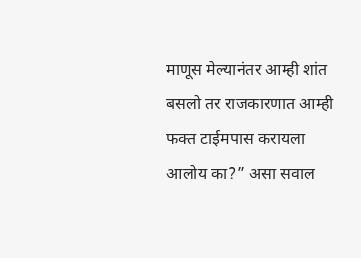माणूस मेल्यानंतर आम्ही शांत बसलो तर राजकारणात आम्ही फक्त टाईमपास करायला आलोय का?” असा सवाल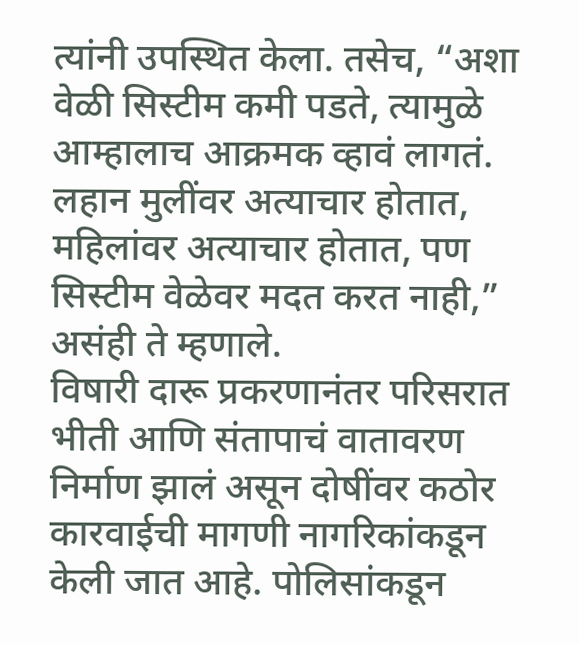त्यांनी उपस्थित केला. तसेच, “अशा वेळी सिस्टीम कमी पडते, त्यामुळे आम्हालाच आक्रमक व्हावं लागतं. लहान मुलींवर अत्याचार होतात, महिलांवर अत्याचार होतात, पण सिस्टीम वेळेवर मदत करत नाही,” असंही ते म्हणाले.
विषारी दारू प्रकरणानंतर परिसरात भीती आणि संतापाचं वातावरण निर्माण झालं असून दोषींवर कठोर कारवाईची मागणी नागरिकांकडून केली जात आहे. पोलिसांकडून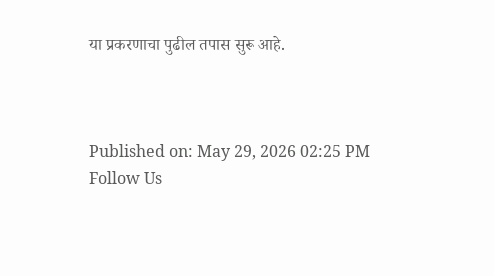या प्रकरणाचा पुढील तपास सुरू आहे.



Published on: May 29, 2026 02:25 PM
Follow Us